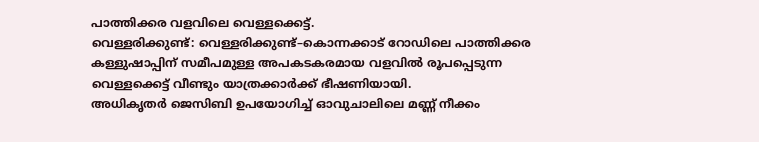പാത്തിക്കര വളവിലെ വെള്ളക്കെട്ട്.
വെള്ളരിക്കുണ്ട്: വെള്ളരിക്കുണ്ട്–കൊന്നക്കാട് റോഡിലെ പാത്തിക്കര കള്ളുഷാപ്പിന് സമീപമുള്ള അപകടകരമായ വളവിൽ രൂപപ്പെടുന്ന വെള്ളക്കെട്ട് വീണ്ടും യാത്രക്കാർക്ക് ഭീഷണിയായി.
അധികൃതർ ജെസിബി ഉപയോഗിച്ച് ഓവുചാലിലെ മണ്ണ് നീക്കം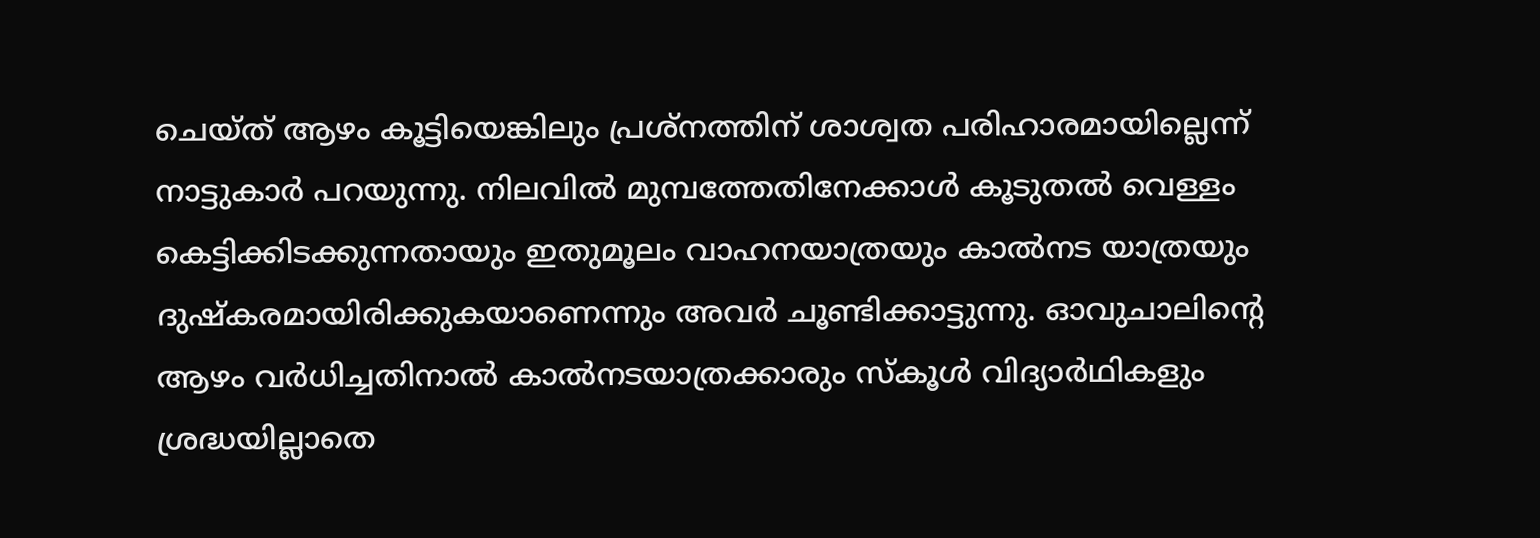ചെയ്ത് ആഴം കൂട്ടിയെങ്കിലും പ്രശ്നത്തിന് ശാശ്വത പരിഹാരമായില്ലെന്ന് നാട്ടുകാർ പറയുന്നു. നിലവിൽ മുമ്പത്തേതിനേക്കാൾ കൂടുതൽ വെള്ളം കെട്ടിക്കിടക്കുന്നതായും ഇതുമൂലം വാഹനയാത്രയും കാൽനട യാത്രയും ദുഷ്കരമായിരിക്കുകയാണെന്നും അവർ ചൂണ്ടിക്കാട്ടുന്നു. ഓവുചാലിന്റെ ആഴം വർധിച്ചതിനാൽ കാൽനടയാത്രക്കാരും സ്കൂൾ വിദ്യാർഥികളും ശ്രദ്ധയില്ലാതെ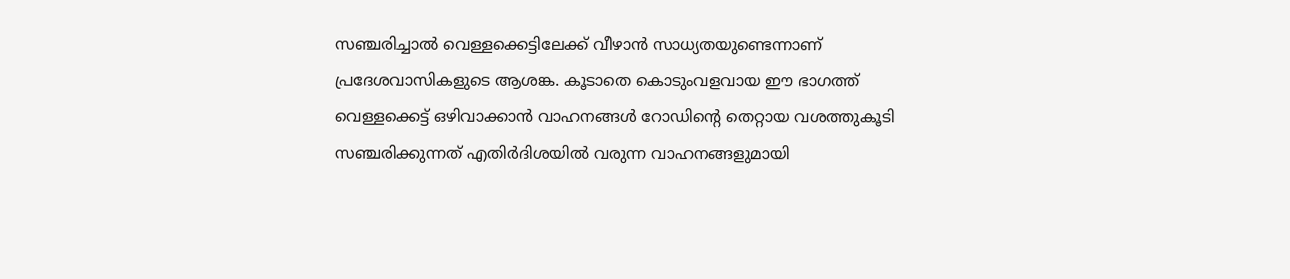സഞ്ചരിച്ചാൽ വെള്ളക്കെട്ടിലേക്ക് വീഴാൻ സാധ്യതയുണ്ടെന്നാണ് പ്രദേശവാസികളുടെ ആശങ്ക. കൂടാതെ കൊടുംവളവായ ഈ ഭാഗത്ത് വെള്ളക്കെട്ട് ഒഴിവാക്കാൻ വാഹനങ്ങൾ റോഡിന്റെ തെറ്റായ വശത്തുകൂടി സഞ്ചരിക്കുന്നത് എതിർദിശയിൽ വരുന്ന വാഹനങ്ങളുമായി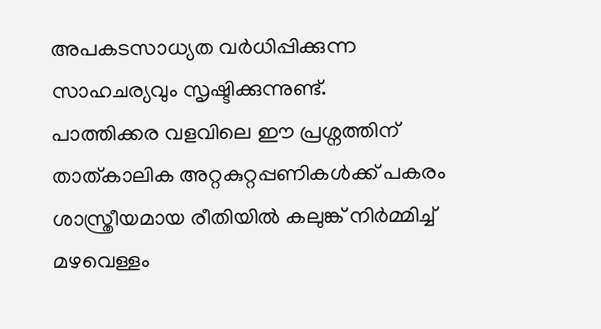അപകടസാധ്യത വർധിപ്പിക്കുന്ന സാഹചര്യവും സൃഷ്ടിക്കുന്നുണ്ട്.
പാത്തിക്കര വളവിലെ ഈ പ്രശ്നത്തിന് താത്കാലിക അറ്റകുറ്റപ്പണികൾക്ക് പകരം ശാസ്ത്രീയമായ രീതിയിൽ കലുങ്ക് നിർമ്മിച്ച് മഴവെള്ളം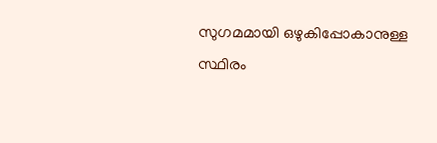സുഗമമായി ഒഴുകിപ്പോകാനുള്ള സ്ഥിരം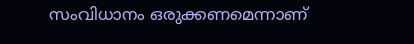സംവിധാനം ഒരുക്കണമെന്നാണ്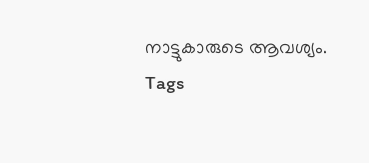നാട്ടുകാരുടെ ആവശ്യം.
Tags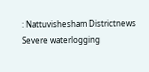: Nattuvishesham Districtnews Severe waterlogging